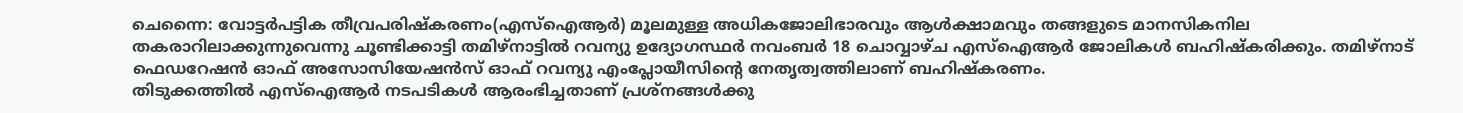ചെന്നൈ: വോട്ടർപട്ടിക തീവ്രപരിഷ്കരണം(എസ്ഐആർ) മൂലമുള്ള അധികജോലിഭാരവും ആൾക്ഷാമവും തങ്ങളുടെ മാനസികനില തകരാറിലാക്കുന്നുവെന്നു ചൂണ്ടിക്കാട്ടി തമിഴ്നാട്ടിൽ റവന്യു ഉദ്യോഗസ്ഥർ നവംബർ 18 ചൊവ്വാഴ്ച എസ്ഐആർ ജോലികൾ ബഹിഷ്കരിക്കും. തമിഴ്നാട് ഫെഡറേഷൻ ഓഫ് അസോസിയേഷൻസ് ഓഫ് റവന്യു എംപ്ലോയീസിന്റെ നേതൃത്വത്തിലാണ് ബഹിഷ്കരണം.
തിടുക്കത്തിൽ എസ്ഐആർ നടപടികൾ ആരംഭിച്ചതാണ് പ്രശ്നങ്ങൾക്കു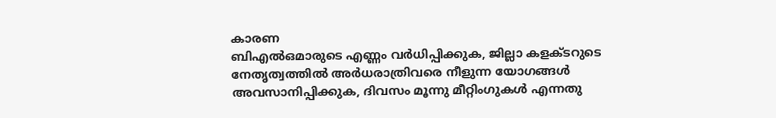കാരണ
ബിഎൽഒമാരുടെ എണ്ണം വർധിപ്പിക്കുക, ജില്ലാ കളക്ടറുടെ നേതൃത്വത്തിൽ അർധരാത്രിവരെ നീളുന്ന യോഗങ്ങൾ അവസാനിപ്പിക്കുക, ദിവസം മൂന്നു മീറ്റിംഗുകൾ എന്നതു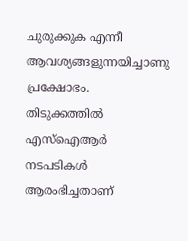ചുരുക്കുക എന്നീ ആവശ്യങ്ങളുന്നയിച്ചാണു പ്രക്ഷോഭം. തിടുക്കത്തിൽ എസ്ഐആർ നടപടികൾ ആരംഭിച്ചതാണ്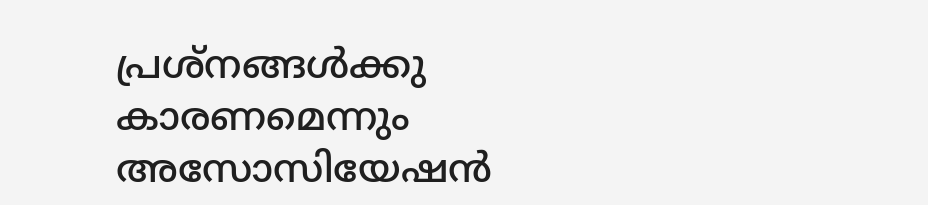പ്രശ്നങ്ങൾക്കു കാരണമെന്നും അസോസിയേഷൻ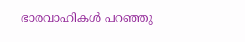ഭാരവാഹികൾ പറഞ്ഞു